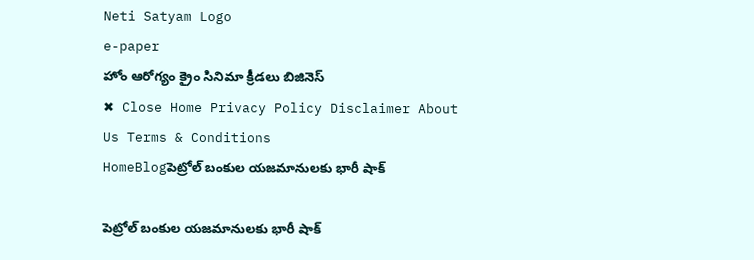Neti Satyam Logo
e-paper
హోం ఆరోగ్యం క్రైం సినిమా క్రీడలు బిజినెస్
✖ Close Home Privacy Policy Disclaimer About Us Terms & Conditions
HomeBlogపెట్రోల్ బంకుల యజమానులకు భారీ షాక్

పెట్రోల్ బంకుల యజమానులకు భారీ షాక్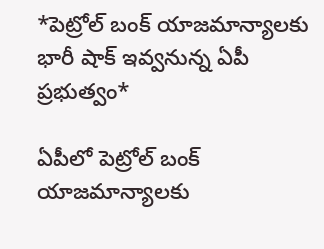*పెట్రోల్ బంక్ యాజమాన్యాలకు భారీ షాక్ ఇవ్వనున్న ఏపీ ప్రభుత్వం*

ఏపీలో పెట్రోల్ బంక్ యాజమాన్యాలకు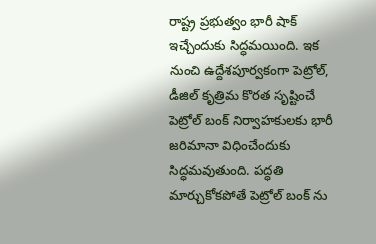రాష్ట్ర ప్రభుత్వం భారీ షాక్ ఇచ్చేందుకు సిద్ధమయింది. ఇక నుంచి ఉద్దేశపూర్వకంగా పెట్రోల్, డీజిల్ కృత్రిమ కొరత సృష్టించే పెట్రోల్ బంక్ నిర్వాహకులకు భారీ జరిమానా విధించేందుకు సిద్ధమవుతుంది. పద్ధతి మార్చుకోకపోతే పెట్రోల్ బంక్ ను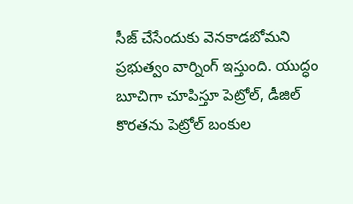సీజ్ చేసేందుకు వెనకాడబోమని ప్రభుత్వం వార్నింగ్ ఇస్తుంది. యుద్ధం బూచిగా చూపిస్తూ పెట్రోల్, డీజిల్ కొరతను పెట్రోల్ బంకుల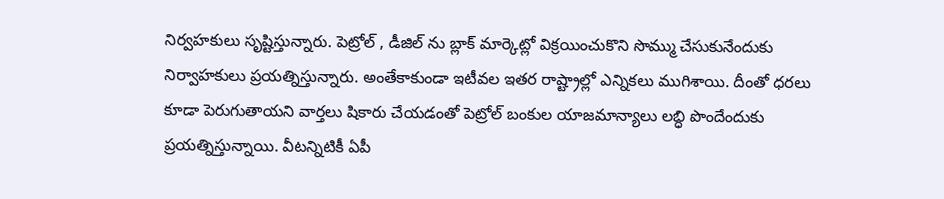నిర్వహకులు సృష్టిస్తున్నారు. పెట్రోల్ , డీజిల్ ను బ్లాక్ మార్కెట్లో విక్రయించుకొని సొమ్ము చేసుకునేందుకు నిర్వాహకులు ప్రయత్నిస్తున్నారు. అంతేకాకుండా ఇటీవల ఇతర రాష్ట్రాల్లో ఎన్నికలు ముగిశాయి. దీంతో ధరలు కూడా పెరుగుతాయని వార్తలు షికారు చేయడంతో పెట్రోల్ బంకుల యాజమాన్యాలు లబ్ధి పొందేందుకు ప్రయత్నిస్తున్నాయి. వీటన్నిటికీ ఏపీ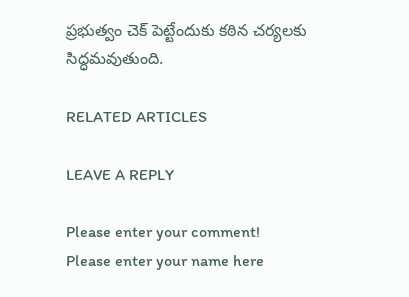ప్రభుత్వం చెక్ పెట్టేందుకు కఠిన చర్యలకు సిద్ధమవుతుంది.

RELATED ARTICLES

LEAVE A REPLY

Please enter your comment!
Please enter your name here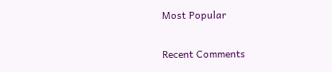Most Popular

Recent Comments